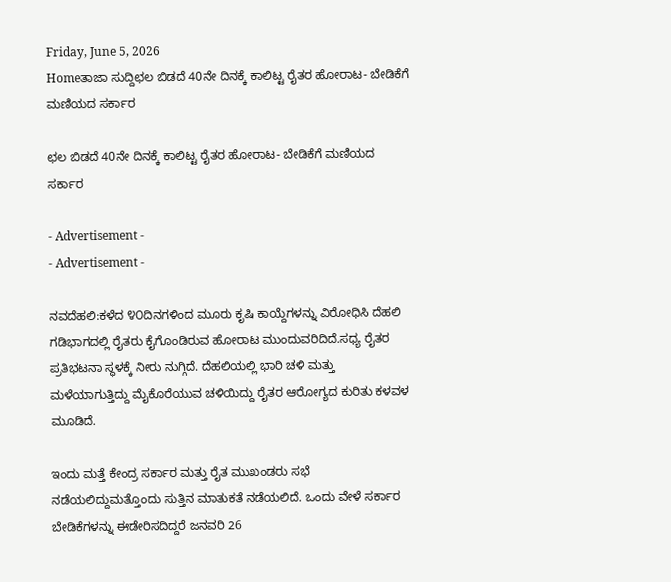Friday, June 5, 2026
Homeತಾಜಾ ಸುದ್ದಿಛಲ ಬಿಡದೆ 40ನೇ ದಿನಕ್ಕೆ ಕಾಲಿಟ್ಟ ರೈತರ ಹೋರಾಟ- ಬೇಡಿಕೆಗೆ ಮಣಿಯದ ಸರ್ಕಾರ

ಛಲ ಬಿಡದೆ 40ನೇ ದಿನಕ್ಕೆ ಕಾಲಿಟ್ಟ ರೈತರ ಹೋರಾಟ- ಬೇಡಿಕೆಗೆ ಮಣಿಯದ ಸರ್ಕಾರ

- Advertisement -
- Advertisement -

ನವದೆಹಲಿ:ಕಳೆದ ೪೦ದಿನಗಳಿಂದ ಮೂರು ಕೃಷಿ ಕಾಯ್ದೆಗಳನ್ನು ವಿರೋಧಿಸಿ ದೆಹಲಿ ಗಡಿಭಾಗದಲ್ಲಿ ರೈತರು ಕೈಗೊಂಡಿರುವ ಹೋರಾಟ ಮುಂದುವರಿದಿದೆ.ಸಧ್ಯ ರೈತರ ಪ್ರತಿಭಟನಾ ಸ್ಥಳಕ್ಕೆ ನೀರು ನುಗ್ಗಿದೆ. ದೆಹಲಿಯಲ್ಲಿ ಭಾರಿ ಚಳಿ ಮತ್ತು ಮಳೆಯಾಗುತ್ತಿದ್ದು ಮೈಕೊರೆಯುವ ಚಳಿಯಿದ್ದು ರೈತರ ಆರೋಗ್ಯದ ಕುರಿತು ಕಳವಳ ಮೂಡಿದೆ.

ಇಂದು ಮತ್ತೆ ಕೇಂದ್ರ ಸರ್ಕಾರ ಮತ್ತು ರೈತ ಮುಖಂಡರು ಸಭೆ ನಡೆಯಲಿದ್ದುಮತ್ತೊಂದು ಸುತ್ತಿನ ಮಾತುಕತೆ ನಡೆಯಲಿದೆ. ಒಂದು ವೇಳೆ ಸರ್ಕಾರ ಬೇಡಿಕೆಗಳನ್ನು ಈಡೇರಿಸದಿದ್ದರೆ ಜನವರಿ 26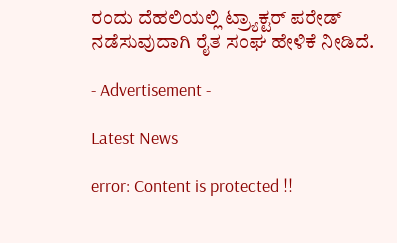ರಂದು ದೆಹಲಿಯಲ್ಲಿ ಟ್ರ್ಯಾಕ್ಟರ್ ಪರೇಡ್ ನಡೆಸುವುದಾಗಿ ರೈತ ಸಂಘ ಹೇಳಿಕೆ ನೀಡಿದೆ.

- Advertisement -

Latest News

error: Content is protected !!